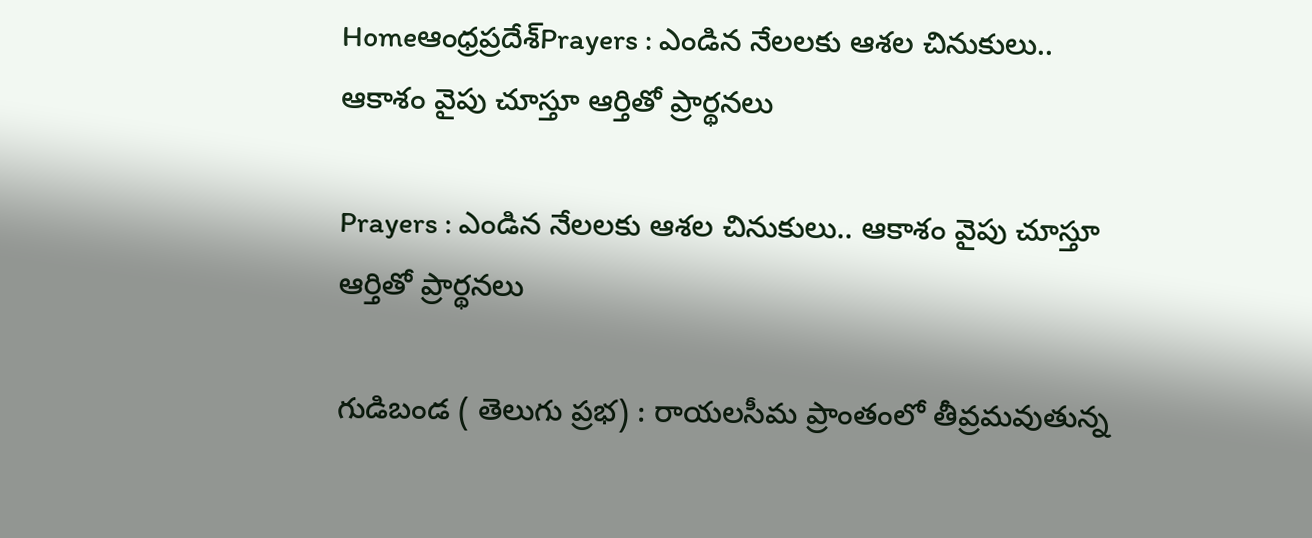Homeఆంధ్రప్రదేశ్Prayers : ఎండిన నేలలకు ఆశల చినుకులు.. ఆకాశం వైపు చూస్తూ ఆర్తితో ప్రార్థనలు

Prayers : ఎండిన నేలలకు ఆశల చినుకులు.. ఆకాశం వైపు చూస్తూ ఆర్తితో ప్రార్థనలు

గుడిబండ ( తెలుగు ప్రభ) : రాయలసీమ ప్రాంతంలో తీవ్రమవుతున్న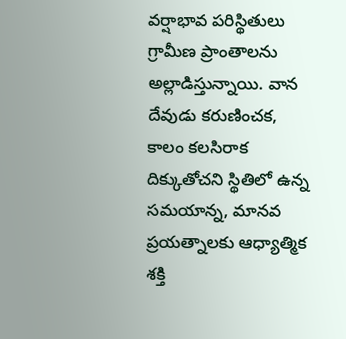వర్షాభావ పరిస్థితులు గ్రామీణ ప్రాంతాలను అల్లాడిస్తున్నాయి. వాన దేవుడు కరుణించక, కాలం కలసిరాక దిక్కుతోచని స్థితిలో ఉన్న సమయాన్న, మానవ ప్రయత్నాలకు ఆధ్యాత్మిక శక్తి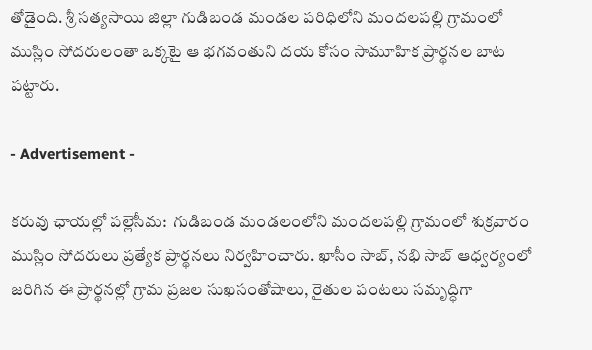తోడైంది. శ్రీ సత్యసాయి జిల్లా గుడిబండ మండల పరిధిలోని మందలపల్లి గ్రామంలో ముస్లిం సోదరులంతా ఒక్కటై ఆ భగవంతుని దయ కోసం సామూహిక ప్రార్థనల బాట పట్టారు.

- Advertisement -

కరువు ఛాయల్లో పల్లెసీమ:  గుడిబండ మండలంలోని మందలపల్లి గ్రామంలో శుక్రవారం ముస్లిం సోదరులు ప్రత్యేక ప్రార్థనలు నిర్వహించారు. ఖాసీం సాబ్, నభి సాబ్ ఆధ్వర్యంలో జరిగిన ఈ ప్రార్థనల్లో గ్రామ ప్రజల సుఖసంతోషాలు, రైతుల పంటలు సమృద్ధిగా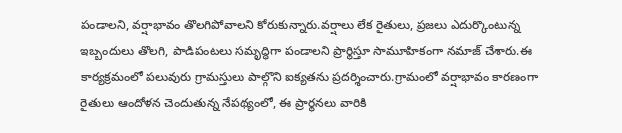పండాలని, వర్షాభావం తొలగిపోవాలని కోరుకున్నారు.వర్షాలు లేక రైతులు, ప్రజలు ఎదుర్కొంటున్న ఇబ్బందులు తొలగి, పాడిపంటలు సమృద్ధిగా పండాలని ప్రార్థిస్తూ సామూహికంగా నమాజ్ చేశారు.ఈ కార్యక్రమంలో పలువురు గ్రామస్తులు పాల్గొని ఐక్యతను ప్రదర్శించారు.గ్రామంలో వర్షాభావం కారణంగా రైతులు ఆందోళన చెందుతున్న నేపథ్యంలో, ఈ ప్రార్థనలు వారికి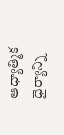ఆధ్యాత్మిక ధైర్యాన్ని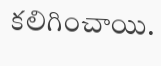కలిగించాయి.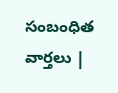సంబంధిత వార్తలు |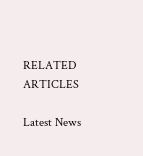RELATED ARTICLES

Latest News